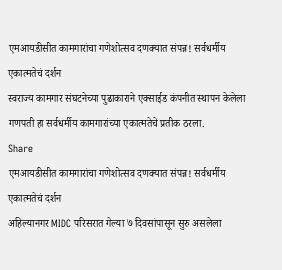एमआयडीसीत कामगारांचा गणेशोत्सव दणक्यात संपन्न! सर्वधर्मीय एकात्मतेचं दर्शन
स्वराज्य कामगार संघटनेच्या पुढाकाराने एक्साईड कंपनीत स्थापन केलेला गणपती हा सर्वधर्मीय कामगारांच्या एकात्मतेचे प्रतीक ठरला.
Share
एमआयडीसीत कामगारांचा गणेशोत्सव दणक्यात संपन्न! सर्वधर्मीय एकात्मतेचं दर्शन
अहिल्यानगर MIDC परिसरात गेल्या ७ दिवसांपासून सुरु असलेला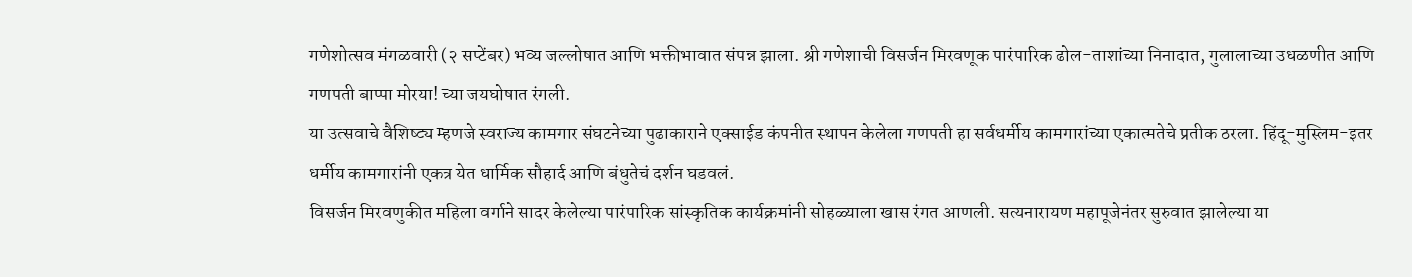गणेशोत्सव मंगळवारी (२ सप्टेंबर) भव्य जल्लोषात आणि भक्तीभावात संपन्न झाला. श्री गणेशाची विसर्जन मिरवणूक पारंपारिक ढोल-ताशांच्या निनादात, गुलालाच्या उधळणीत आणि गणपती बाप्पा मोरया! च्या जयघोषात रंगली.
या उत्सवाचे वैशिष्ट्य म्हणजे स्वराज्य कामगार संघटनेच्या पुढाकाराने एक्साईड कंपनीत स्थापन केलेला गणपती हा सर्वधर्मीय कामगारांच्या एकात्मतेचे प्रतीक ठरला. हिंदू-मुस्लिम-इतर धर्मीय कामगारांनी एकत्र येत धार्मिक सौहार्द आणि बंधुतेचं दर्शन घडवलं.
विसर्जन मिरवणुकीत महिला वर्गाने सादर केलेल्या पारंपारिक सांस्कृतिक कार्यक्रमांनी सोहळ्याला खास रंगत आणली. सत्यनारायण महापूजेनंतर सुरुवात झालेल्या या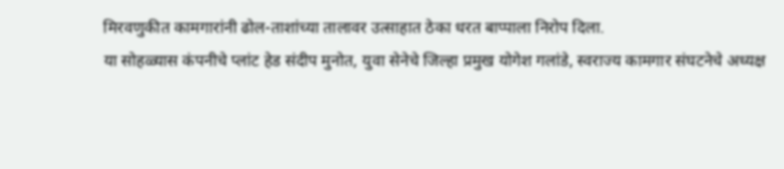मिरवणुकीत कामगारांनी ढोल-ताशांच्या तालावर उत्साहात ठेका धरत बाप्पाला निरोप दिला.
या सोहळ्यास कंपनीचे प्लांट हेड संदीप मुनोत, युवा सेनेचे जिल्हा प्रमुख योगेश गलांडे, स्वराज्य कामगार संघटनेचे अध्यक्ष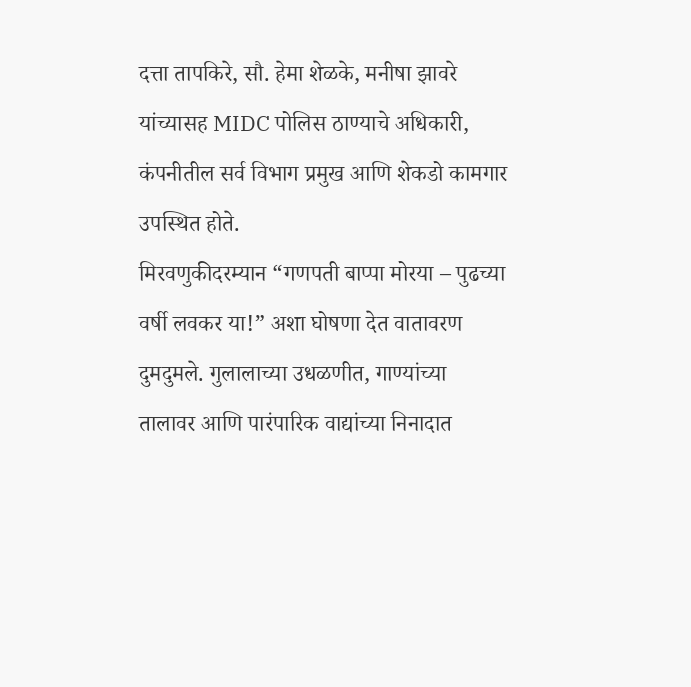दत्ता तापकिरे, सौ. हेमा शेळके, मनीषा झावरे यांच्यासह MIDC पोलिस ठाण्याचे अधिकारी, कंपनीतील सर्व विभाग प्रमुख आणि शेकडो कामगार उपस्थित होते.
मिरवणुकीदरम्यान “गणपती बाप्पा मोरया – पुढच्या वर्षी लवकर या!” अशा घोषणा देत वातावरण दुमदुमले. गुलालाच्या उधळणीत, गाण्यांच्या तालावर आणि पारंपारिक वाद्यांच्या निनादात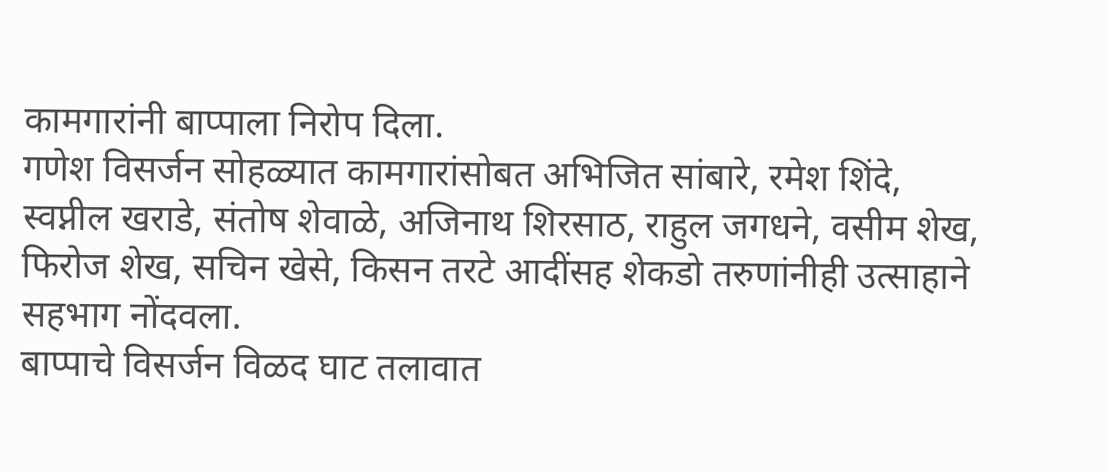कामगारांनी बाप्पाला निरोप दिला.
गणेश विसर्जन सोहळ्यात कामगारांसोबत अभिजित सांबारे, रमेश शिंदे, स्वप्नील खराडे, संतोष शेवाळे, अजिनाथ शिरसाठ, राहुल जगधने, वसीम शेख, फिरोज शेख, सचिन खेसे, किसन तरटे आदींसह शेकडो तरुणांनीही उत्साहाने सहभाग नोंदवला.
बाप्पाचे विसर्जन विळद घाट तलावात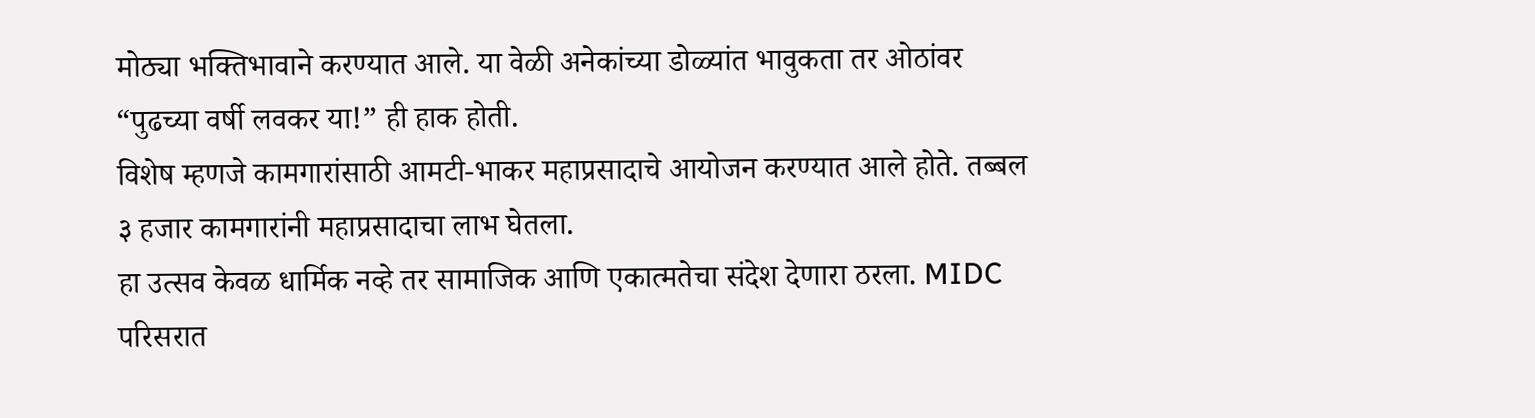मोठ्या भक्तिभावाने करण्यात आले. या वेळी अनेकांच्या डोळ्यांत भावुकता तर ओठांवर “पुढच्या वर्षी लवकर या!” ही हाक होती.
विशेष म्हणजे कामगारांसाठी आमटी-भाकर महाप्रसादाचे आयोजन करण्यात आले होते. तब्बल ३ हजार कामगारांनी महाप्रसादाचा लाभ घेतला.
हा उत्सव केवळ धार्मिक नव्हे तर सामाजिक आणि एकात्मतेचा संदेश देणारा ठरला. MIDC परिसरात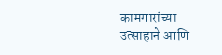कामगारांच्या उत्साहाने आणि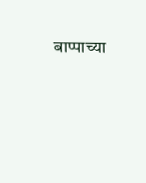बाप्पाच्या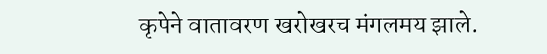कृपेने वातावरण खरोखरच मंगलमय झाले.